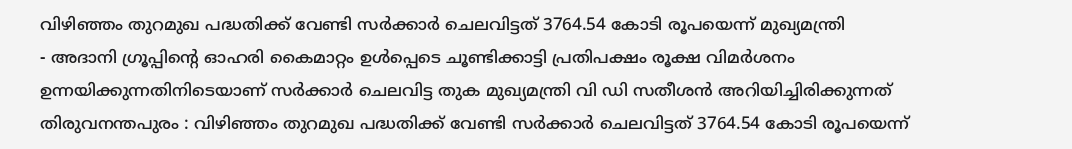വിഴിഞ്ഞം തുറമുഖ പദ്ധതിക്ക് വേണ്ടി സർക്കാർ ചെലവിട്ടത് 3764.54 കോടി രൂപയെന്ന് മുഖ്യമന്ത്രി
- അദാനി ഗ്രൂപ്പിന്റെ ഓഹരി കൈമാറ്റം ഉൾപ്പെടെ ചൂണ്ടിക്കാട്ടി പ്രതിപക്ഷം രൂക്ഷ വിമർശനം ഉന്നയിക്കുന്നതിനിടെയാണ് സർക്കാർ ചെലവിട്ട തുക മുഖ്യമന്ത്രി വി ഡി സതീശൻ അറിയിച്ചിരിക്കുന്നത്
തിരുവനന്തപുരം : വിഴിഞ്ഞം തുറമുഖ പദ്ധതിക്ക് വേണ്ടി സർക്കാർ ചെലവിട്ടത് 3764.54 കോടി രൂപയെന്ന്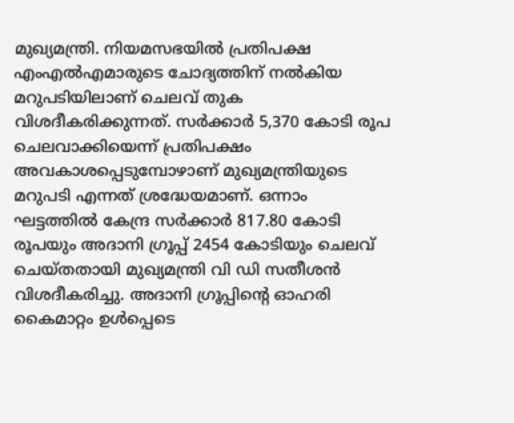മുഖ്യമന്ത്രി. നിയമസഭയിൽ പ്രതിപക്ഷ എംഎൽഎമാരുടെ ചോദ്യത്തിന് നൽകിയ മറുപടിയിലാണ് ചെലവ് തുക വിശദീകരിക്കുന്നത്. സർക്കാർ 5,370 കോടി രൂപ ചെലവാക്കിയെന്ന് പ്രതിപക്ഷം അവകാശപ്പെടുമ്പോഴാണ് മുഖ്യമന്ത്രിയുടെ മറുപടി എന്നത് ശ്രദ്ധേയമാണ്. ഒന്നാം ഘട്ടത്തിൽ കേന്ദ്ര സർക്കാർ 817.80 കോടി രൂപയും അദാനി ഗ്രൂപ്പ് 2454 കോടിയും ചെലവ് ചെയ്തതായി മുഖ്യമന്ത്രി വി ഡി സതീശൻ വിശദീകരിച്ചു. അദാനി ഗ്രൂപ്പിന്റെ ഓഹരി കൈമാറ്റം ഉൾപ്പെടെ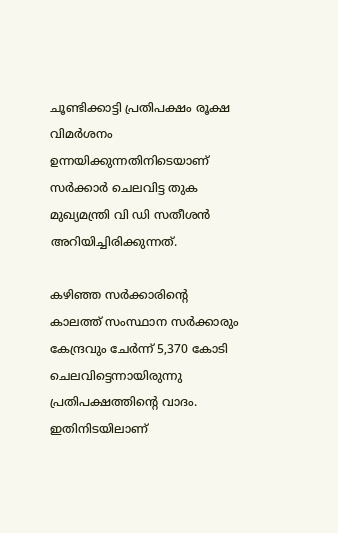ചൂണ്ടിക്കാട്ടി പ്രതിപക്ഷം രൂക്ഷ വിമർശനം ഉന്നയിക്കുന്നതിനിടെയാണ് സർക്കാർ ചെലവിട്ട തുക മുഖ്യമന്ത്രി വി ഡി സതീശൻ അറിയിച്ചിരിക്കുന്നത്.

കഴിഞ്ഞ സർക്കാരിന്റെ കാലത്ത് സംസ്ഥാന സർക്കാരും കേന്ദ്രവും ചേർന്ന് 5,370 കോടി ചെലവിട്ടെന്നായിരുന്നു പ്രതിപക്ഷത്തിന്റെ വാദം. ഇതിനിടയിലാണ്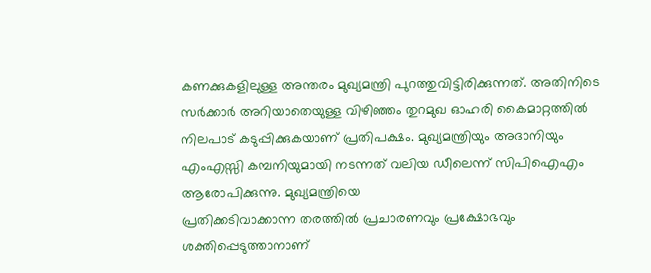കണക്കുകളിലുള്ള അന്തരം മുഖ്യമന്ത്രി പുറത്തുവിട്ടിരിക്കുന്നത്. അതിനിടെ സർക്കാർ അറിയാതെയുള്ള വിഴിഞ്ഞം തുറമുഖ ഓഹരി കൈമാറ്റത്തിൽ നിലപാട് കടുപ്പിക്കുകയാണ് പ്രതിപക്ഷം. മുഖ്യമന്ത്രിയും അദാനിയും എംഎസ്സി കമ്പനിയുമായി നടന്നത് വലിയ ഡീലെന്ന് സിപിഐഎം ആരോപിക്കുന്നു. മുഖ്യമന്ത്രിയെ
പ്രതിക്കടിവാക്കാന്ന തരത്തിൽ പ്രചാരണവും പ്രക്ഷോഭവും ശക്തിപ്പെടുത്താനാണ്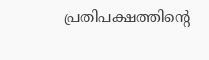പ്രതിപക്ഷത്തിന്റെ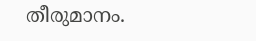തീരുമാനം.